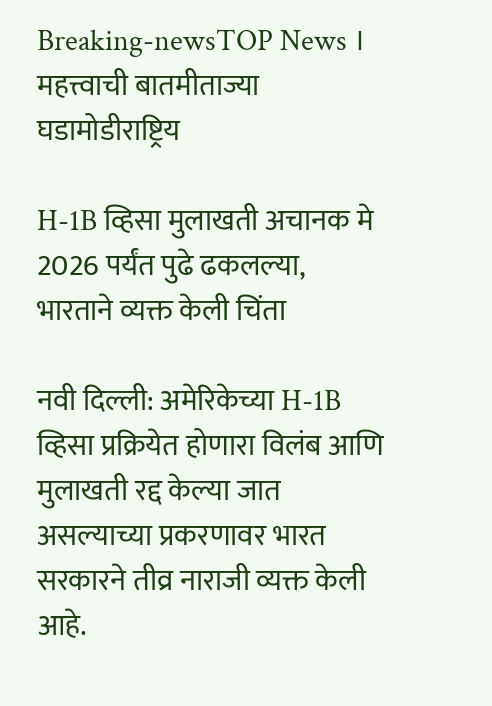Breaking-newsTOP News । महत्त्वाची बातमीताज्या घडामोडीराष्ट्रिय

H-1B व्हिसा मुलाखती अचानक मे 2026 पर्यंत पुढे ढकलल्या, भारताने व्यक्त केली चिंता

नवी दिल्ली: अमेरिकेच्या H-1B व्हिसा प्रक्रियेत होणारा विलंब आणि मुलाखती रद्द केल्या जात असल्याच्या प्रकरणावर भारत सरकारने तीव्र नाराजी व्यक्त केली आहे.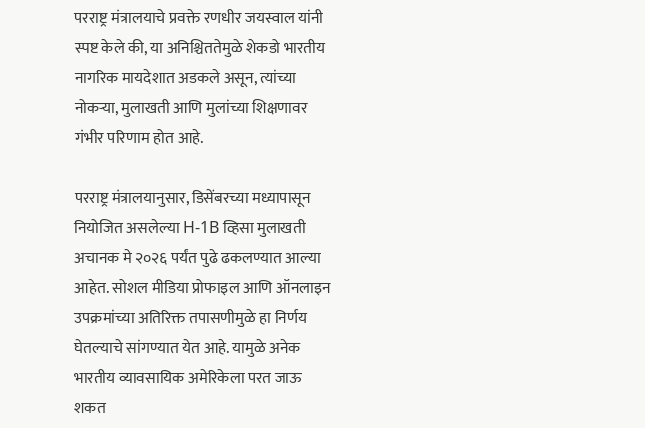परराष्ट्र मंत्रालयाचे प्रवक्ते रणधीर जयस्वाल यांनी स्पष्ट केले की, या अनिश्चिततेमुळे शेकडो भारतीय नागरिक मायदेशात अडकले असून, त्यांच्या नोकऱ्या, मुलाखती आणि मुलांच्या शिक्षणावर गंभीर परिणाम होत आहे.

परराष्ट्र मंत्रालयानुसार, डिसेंबरच्या मध्यापासून नियोजित असलेल्या H-1B व्हिसा मुलाखती अचानक मे २०२६ पर्यंत पुढे ढकलण्यात आल्या आहेत. सोशल मीडिया प्रोफाइल आणि ऑनलाइन उपक्रमांच्या अतिरिक्त तपासणीमुळे हा निर्णय घेतल्याचे सांगण्यात येत आहे. यामुळे अनेक भारतीय व्यावसायिक अमेरिकेला परत जाऊ शकत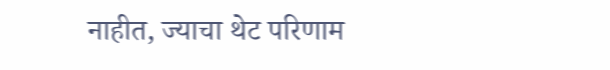नाहीत, ज्याचा थेट परिणाम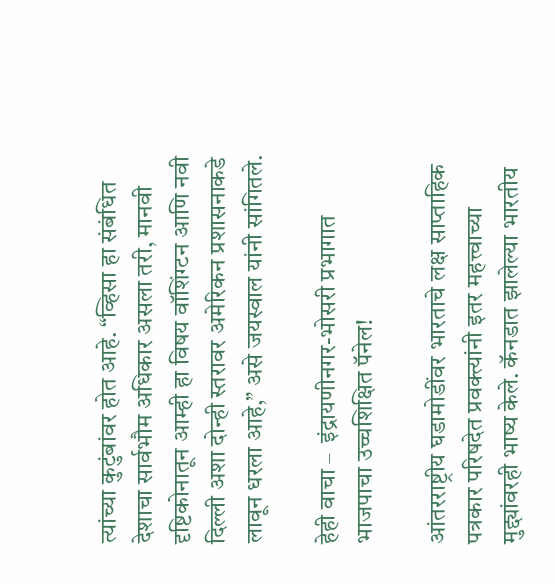त्यांच्या कुटुंबांवर होत आहे. “व्हिसा हा संबंधित देशाचा सार्वभौम अधिकार असला तरी, मानवी दृष्टिकोनातून आम्ही हा विषय वॉशिंग्टन आणि नवी दिल्ली अशा दोन्ही स्तरावर अमेरिकन प्रशासनाकडे लावून धरला आहे,” असे जयस्वाल यांनी सांगितले.

हेही वाचा –  इंद्रायणीनगर-भोसरी प्रभागात भाजपाचा उच्चशिक्षित पॅनेल!

आंतरराष्ट्रीय घडामोडींवर भारताचे लक्ष साप्ताहिक पत्रकार परिषदेत प्रवक्त्यांनी इतर महत्त्वाच्या मुद्द्यांवरही भाष्य केले. कॅनडात झालेल्या भारतीय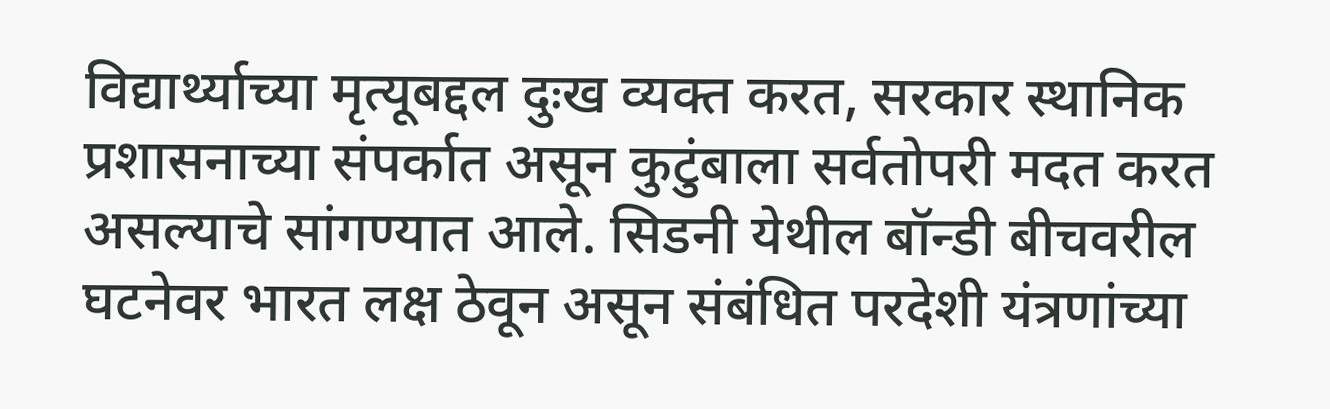विद्यार्थ्याच्या मृत्यूबद्दल दुःख व्यक्त करत, सरकार स्थानिक प्रशासनाच्या संपर्कात असून कुटुंबाला सर्वतोपरी मदत करत असल्याचे सांगण्यात आले. सिडनी येथील बॉन्डी बीचवरील घटनेवर भारत लक्ष ठेवून असून संबंधित परदेशी यंत्रणांच्या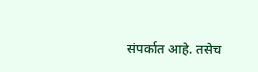संपर्कात आहे. तसेच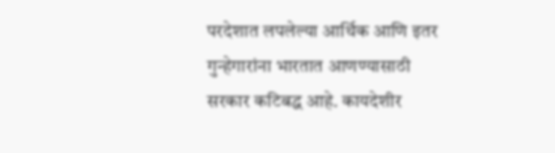परदेशात लपलेल्या आर्थिक आणि इतर गुन्हेगारांना भारतात आणण्यासाठी सरकार कटिबद्ध आहे. कायदेशीर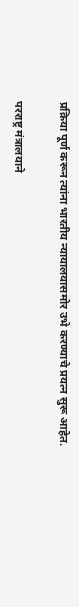प्रक्रिया पूर्ण करून त्यांना भारतीय न्यायालयासमोर उभे करण्याचे प्रयत्न सुरू आहेत.

परराष्ट्र मंत्रालयाने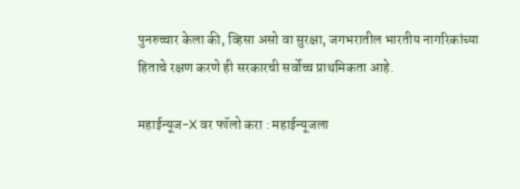पुनरुच्चार केला की, व्हिसा असो वा सुरक्षा, जगभरातील भारतीय नागरिकांच्या हिताचे रक्षण करणे ही सरकारची सर्वोच्च प्राथमिकता आहे.

महाईन्यूज-X वर फॉलो करा : महाईन्यूजला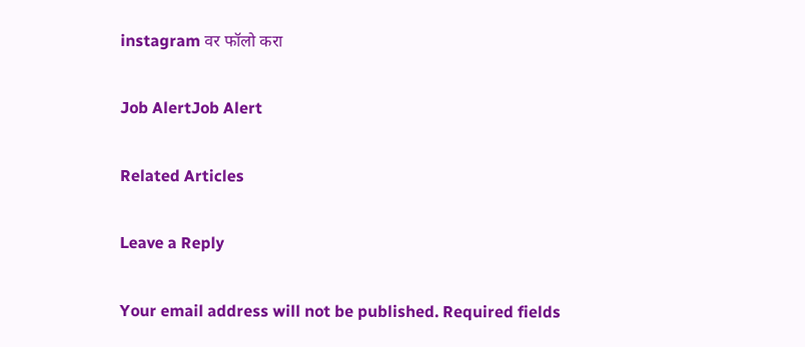instagram वर फॉलो करा

Job AlertJob Alert

Related Articles

Leave a Reply

Your email address will not be published. Required fields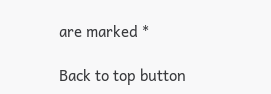are marked *

Back to top button